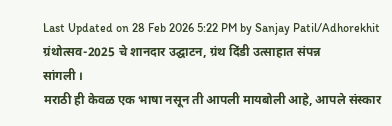Last Updated on 28 Feb 2026 5:22 PM by Sanjay Patil/Adhorekhit
ग्रंथोत्सव-2025 चे शानदार उद्घाटन, ग्रंथ दिंडी उत्साहात संपन्न
सांगली ।
मराठी ही केवळ एक भाषा नसून ती आपली मायबोली आहे, आपले संस्कार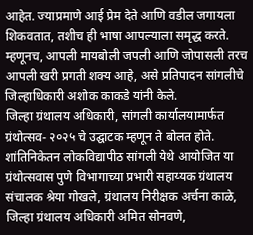आहेत. ज्याप्रमाणे आई प्रेम देते आणि वडील जगायला शिकवतात, तशीच ही भाषा आपल्याला समृद्ध करते. म्हणूनच, आपली मायबोली जपली आणि जोपासली तरच आपली खरी प्रगती शक्य आहे, असे प्रतिपादन सांगलीचे जिल्हाधिकारी अशोक काकडे यांनी केले.
जिल्हा ग्रंथालय अधिकारी, सांगली कार्यालयामार्फत ग्रंथोत्सव- २०२५ चे उद्घाटक म्हणून ते बोलत होते. शांतिनिकेतन लोकविद्यापीठ सांगली येथे आयोजित या ग्रंथोत्सवास पुणे विभागाच्या प्रभारी सहाय्यक ग्रंथालय संचालक श्रेया गोखले, ग्रंथालय निरीक्षक अर्चना काळे, जिल्हा ग्रंथालय अधिकारी अमित सोनवणे,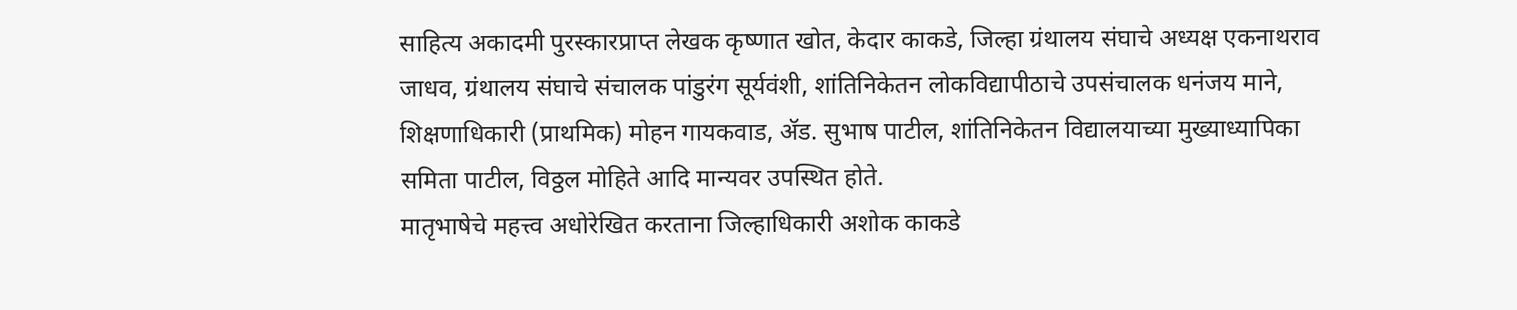साहित्य अकादमी पुरस्कारप्राप्त लेखक कृष्णात खोत, केदार काकडे, जिल्हा ग्रंथालय संघाचे अध्यक्ष एकनाथराव जाधव, ग्रंथालय संघाचे संचालक पांडुरंग सूर्यवंशी, शांतिनिकेतन लोकविद्यापीठाचे उपसंचालक धनंजय माने, शिक्षणाधिकारी (प्राथमिक) मोहन गायकवाड, ॲड. सुभाष पाटील, शांतिनिकेतन विद्यालयाच्या मुख्याध्यापिका समिता पाटील, विठ्ठल मोहिते आदि मान्यवर उपस्थित होते.
मातृभाषेचे महत्त्व अधोरेखित करताना जिल्हाधिकारी अशोक काकडे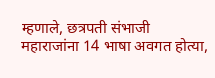म्हणाले, छत्रपती संभाजी महाराजांना 14 भाषा अवगत होत्या,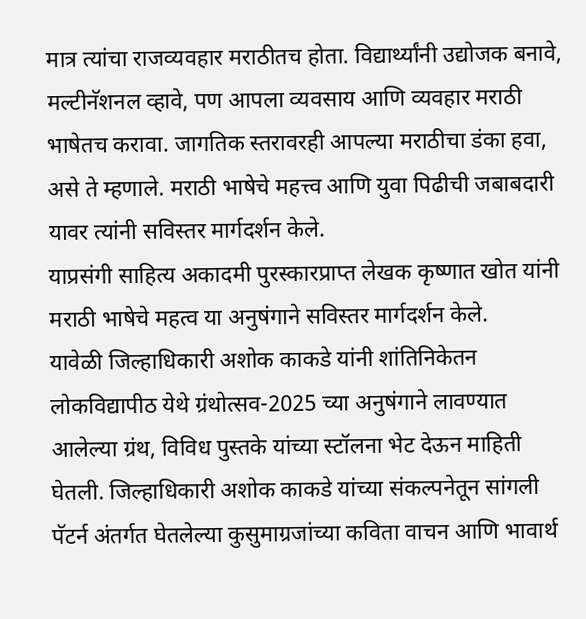मात्र त्यांचा राजव्यवहार मराठीतच होता. विद्यार्थ्यांनी उद्योजक बनावे, मल्टीनॅशनल व्हावे, पण आपला व्यवसाय आणि व्यवहार मराठी भाषेतच करावा. जागतिक स्तरावरही आपल्या मराठीचा डंका हवा, असे ते म्हणाले. मराठी भाषेचे महत्त्व आणि युवा पिढीची जबाबदारी यावर त्यांनी सविस्तर मार्गदर्शन केले.
याप्रसंगी साहित्य अकादमी पुरस्कारप्राप्त लेखक कृष्णात खोत यांनी मराठी भाषेचे महत्व या अनुषंगाने सविस्तर मार्गदर्शन केले.
यावेळी जिल्हाधिकारी अशोक काकडे यांनी शांतिनिकेतन लोकविद्यापीठ येथे ग्रंथोत्सव-2025 च्या अनुषंगाने लावण्यात आलेल्या ग्रंथ, विविध पुस्तके यांच्या स्टॉलना भेट देऊन माहिती घेतली. जिल्हाधिकारी अशोक काकडे यांच्या संकल्पनेतून सांगली पॅटर्न अंतर्गत घेतलेल्या कुसुमाग्रजांच्या कविता वाचन आणि भावार्थ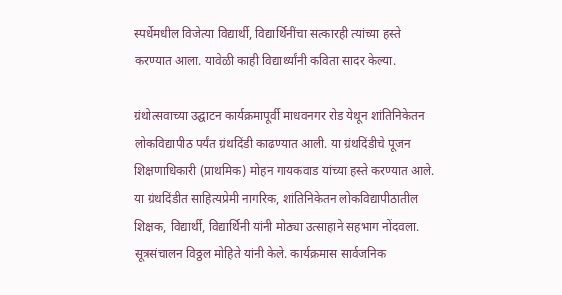स्पर्धेमधील विजेत्या विद्यार्थी, विद्यार्थिनींचा सत्कारही त्यांच्या हस्ते करण्यात आला. यावेळी काही विद्यार्थ्यांनी कविता सादर केल्या.

ग्रंथोत्सवाच्या उद्घाटन कार्यक्रमापूर्वी माधवनगर रोड येथून शांतिनिकेतन लोकविद्यापीठ पर्यंत ग्रंथदिंडी काढण्यात आली. या ग्रंथदिंडीचे पूजन शिक्षणाधिकारी (प्राथमिक) मोहन गायकवाड यांच्या हस्ते करण्यात आले. या ग्रंथदिंडीत साहित्यप्रेमी नागरिक, शांतिनिकेतन लोकविद्यापीठातील शिक्षक, विद्यार्थी, विद्यार्थिनी यांनी मोठ्या उत्साहाने सहभाग नोंदवला.
सूत्रसंचालन विठ्ठल मोहिते यांनी केले. कार्यक्रमास सार्वजनिक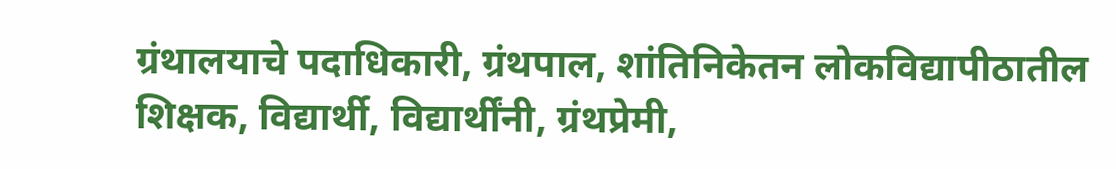ग्रंथालयाचे पदाधिकारी, ग्रंथपाल, शांतिनिकेतन लोकविद्यापीठातील शिक्षक, विद्यार्थी, विद्यार्थींनी, ग्रंथप्रेमी,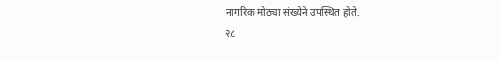नागरिक मोठ्या संख्येने उपस्थित होते.
२८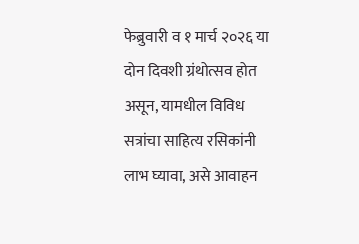फेब्रुवारी व १ मार्च २०२६ या दोन दिवशी ग्रंथोत्सव होत असून, यामधील विविध सत्रांचा साहित्य रसिकांनी लाभ घ्यावा, असे आवाहन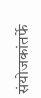संयोजकांतर्फे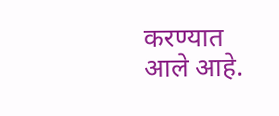करण्यात आले आहे.